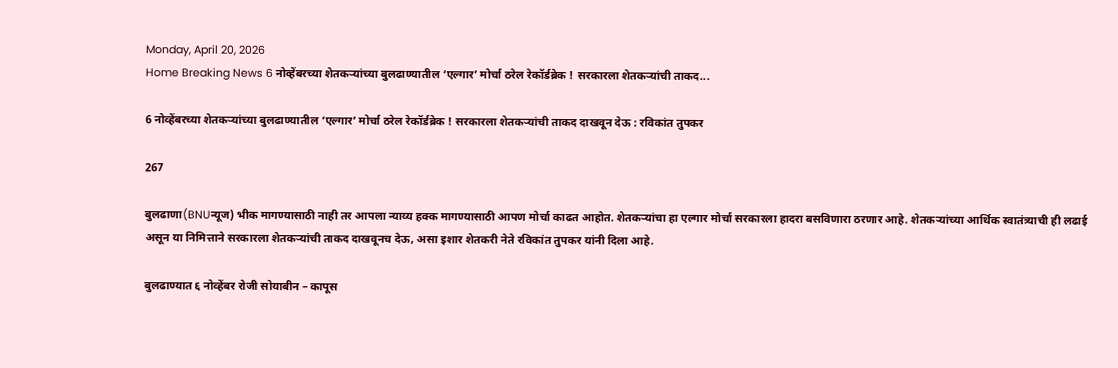Monday, April 20, 2026
Home Breaking News 6 नोव्हेंबरच्या शेतकऱ्यांच्या बुलढाण्यातील ‘एल्गार’ मोर्चा ठरेल रेकॉर्डब्रेक ! सरकारला शेतकऱ्यांची ताकद...

6 नोव्हेंबरच्या शेतकऱ्यांच्या बुलढाण्यातील ‘एल्गार’ मोर्चा ठरेल रेकॉर्डब्रेक ! सरकारला शेतकऱ्यांची ताकद दाखवून देऊ : रविकांत तुपकर

267

बुलढाणा(BNUन्यूज) भीक मागण्यासाठी नाही तर आपला न्याय्य हक्क मागण्यासाठी आपण मोर्चा काढत आहोत. शेतकऱ्यांचा हा एल्गार मोर्चा सरकारला हादरा बसविणारा ठरणार आहे. शेतकऱ्यांच्या आर्थिक स्वातंत्र्याची ही लढाई असून या निमित्ताने सरकारला शेतकऱ्यांची ताकद दाखवूनच देऊ, असा इशार शेतकरी नेते रविकांत तुपकर यांनी दिला आहे.

बुलढाण्यात ६ नोव्हेंबर रोजी सोयाबीन – कापूस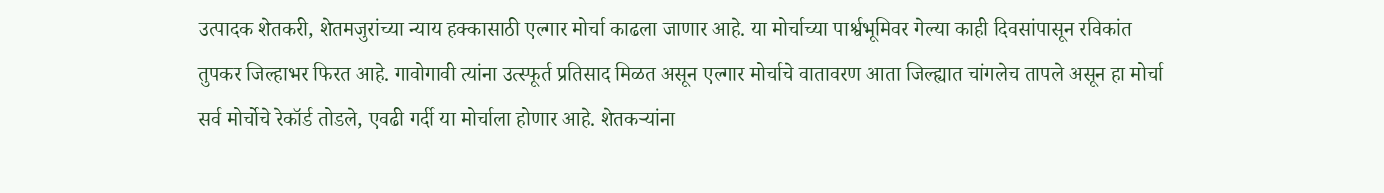उत्पादक शेतकरी, शेतमजुरांच्या न्याय हक्कासाठी एल्गार मोर्चा काढला जाणार आहे. या मोर्चाच्या पार्श्वभूमिवर गेल्या काही दिवसांपासून रविकांत तुपकर जिल्हाभर फिरत आहे. गावोगावी त्यांना उत्स्फूर्त प्रतिसाद मिळत असून एल्गार मोर्चाचे वातावरण आता जिल्ह्यात चांगलेच तापले असून हा मोर्चा सर्व मोर्चोचे रेकॉर्ड तोडले, एवढी गर्दी या मोर्चाला होणार आहे. शेतकऱ्यांना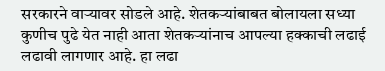सरकारने वाऱ्यावर सोडले आहे. शेतकऱ्यांबाबत बोलायला सध्या कुणीच पुढे येत नाही आता शेतकऱ्यांनाच आपल्या हक्काची लढाई लढावी लागणार आहे. हा लढा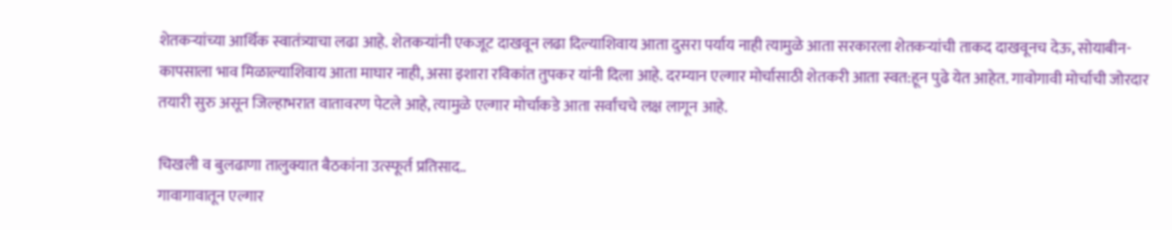शेतकऱ्यांच्या आर्थिक स्वातंत्र्याचा लढा आहे. शेतकऱ्यांनी एकजूट दाखवून लढा दिल्याशिवाय आता दुसरा पर्याय नाही त्यामुळे आता सरकारला शेतकऱ्यांची ताकद दाखवूनच देऊ, सोयाबीन-कापसाला भाव मिळाल्याशिवाय आता माघार नाही, असा इशारा रविकांत तुपकर यांनी दिला आहे. दरम्यान एल्गार मोर्चासाठी शेतकरी आता स्वत:हून पुढे येत आहेत. गावोगावी मोर्चाची जोरदार तयारी सुरु असून जिल्हाभरात वातावरण पेटले आहे, त्यामुळे एल्गार मोर्चाकडे आता सर्वांचचे लक्ष लागून आहे.

चिखली व बुलढाणा तालुक्यात बैठकांना उत्स्फूर्त प्रतिसाद..
गावागावातून एल्गार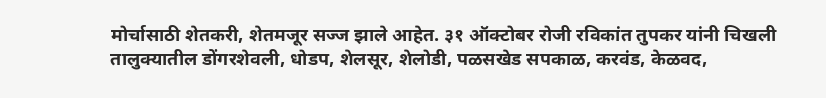मोर्चासाठी शेतकरी, शेतमजूर सज्ज झाले आहेत. ३१ ऑक्टोबर रोजी रविकांत तुपकर यांनी चिखली तालुक्यातील डोंगरशेवली, धोडप, शेलसूर, शेलोडी, पळसखेड सपकाळ, करवंड, केळवद,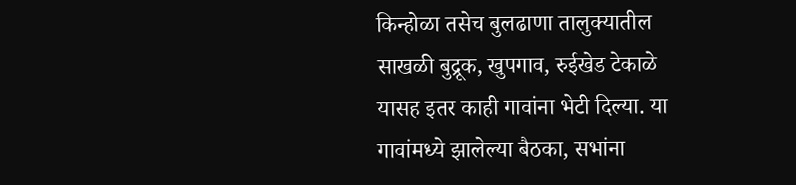किन्होळा तसेच बुलढाणा तालुक्यातील साखळी बुद्रूक, खुपगाव, रुईखेड टेकाळे यासह इतर काही गावांना भेटी दिल्या. या गावांमध्ये झालेल्या बैठका, सभांना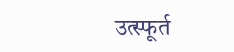उत्स्फूर्त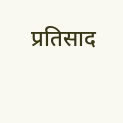प्रतिसाद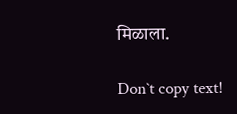मिळाला.

Don`t copy text!